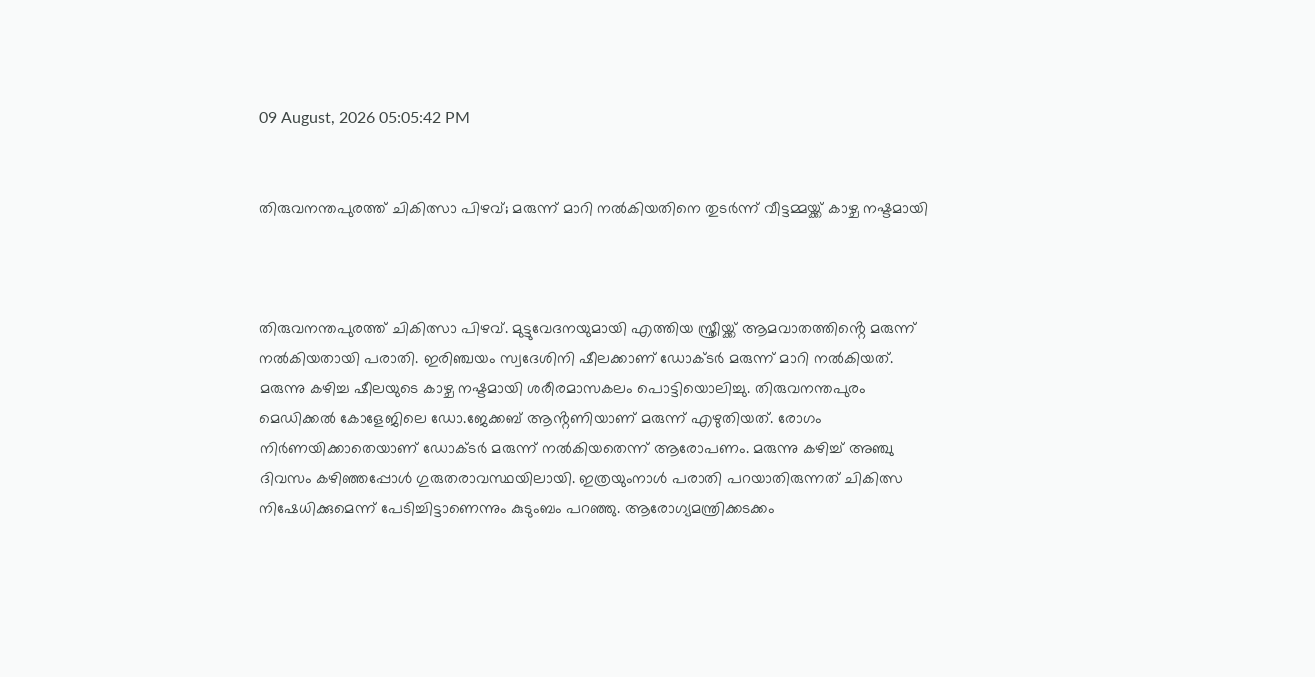09 August, 2026 05:05:42 PM


തിരുവനന്തപുരത്ത് ചികിത്സാ പിഴവ്; മരുന്ന് മാറി നൽകിയതിനെ തുടർന്ന് വീട്ടമ്മയ്ക്ക് കാഴ്ച നഷ്ടമായി



തിരുവനന്തപുരത്ത് ചികിത്സാ പിഴവ്. മുട്ടുവേദനയുമായി എത്തിയ സ്ത്രീയ്ക്ക് ആമവാതത്തിൻ്റെ മരുന്ന് നൽകിയതായി പരാതി. ഇരിഞ്ചയം സ്വദേശിനി ഷീലക്കാണ് ഡോക്ടർ മരുന്ന് മാറി നൽകിയത്. മരുന്നു കഴിച്ച ഷീലയുടെ കാഴ്ച നഷ്ടമായി ശരീരമാസകലം പൊട്ടിയൊലിച്ചു. തിരുവനന്തപുരം മെഡിക്കൽ കോളേജിലെ ഡോ.ജേക്കബ് ആൻ്റണിയാണ് മരുന്ന് എഴുതിയത്. രോഗം നിർണയിക്കാതെയാണ് ഡോക്ടർ മരുന്ന് നൽകിയതെന്ന് ആരോപണം. മരുന്നു കഴിച്ച് അഞ്ചു ദിവസം കഴിഞ്ഞപ്പോൾ ഗുരുതരാവസ്ഥയിലായി. ഇത്രയുംനാൾ പരാതി പറയാതിരുന്നത് ചികിത്സ നിഷേധിക്കുമെന്ന് പേടിച്ചിട്ടാണെന്നും കുടുംബം പറഞ്ഞു. ആരോഗ്യമന്ത്രിക്കടക്കം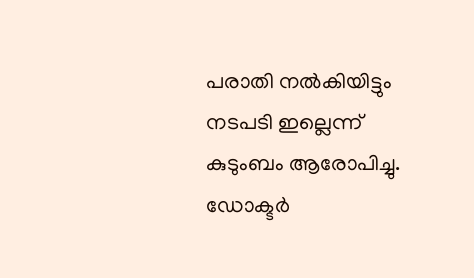പരാതി നൽകിയിട്ടും നടപടി ഇല്ലെന്ന് കുടുംബം ആരോപിച്ചു. ഡോക്ടർ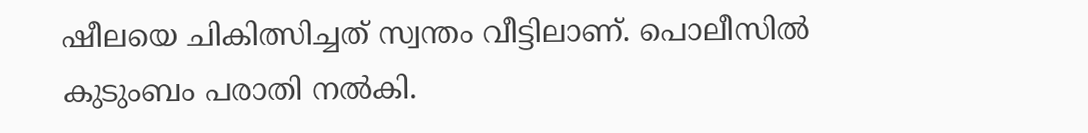ഷീലയെ ചികിത്സിച്ചത് സ്വന്തം വീട്ടിലാണ്. പൊലീസിൽ കുടുംബം പരാതി നൽകി.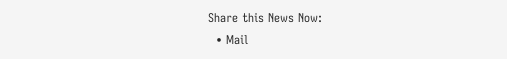Share this News Now:
  • Mail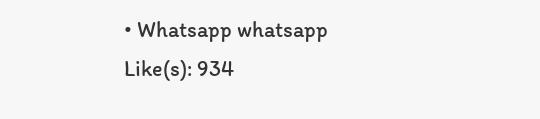• Whatsapp whatsapp
Like(s): 934